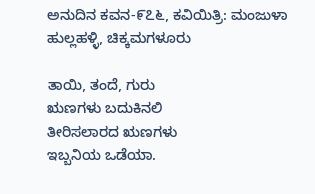ಅನುದಿನ ಕವನ-೯೭೬, ಕವಿಯಿತ್ರಿ: ಮಂಜುಳಾ ಹುಲ್ಲಹಳ್ಳಿ, ಚಿಕ್ಕಮಗಳೂರು

ತಾಯಿ, ತಂದೆ, ಗುರು
ಋಣಗಳು ಬದುಕಿನಲಿ
ತೀರಿಸಲಾರದ ಋಣಗಳು
ಇಬ್ಬನಿಯ ಒಡೆಯಾ.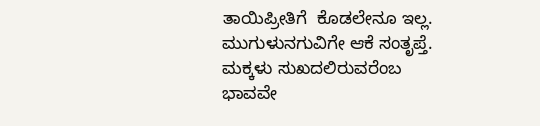ತಾಯಿಪ್ರೀತಿಗೆ  ಕೊಡಲೇನೂ ಇಲ್ಲ.
ಮುಗುಳುನಗುವಿಗೇ ಆಕೆ ಸಂತೃಪ್ತೆ.
ಮಕ್ಕಳು ಸುಖದಲಿರುವರೆಂಬ
ಭಾವವೇ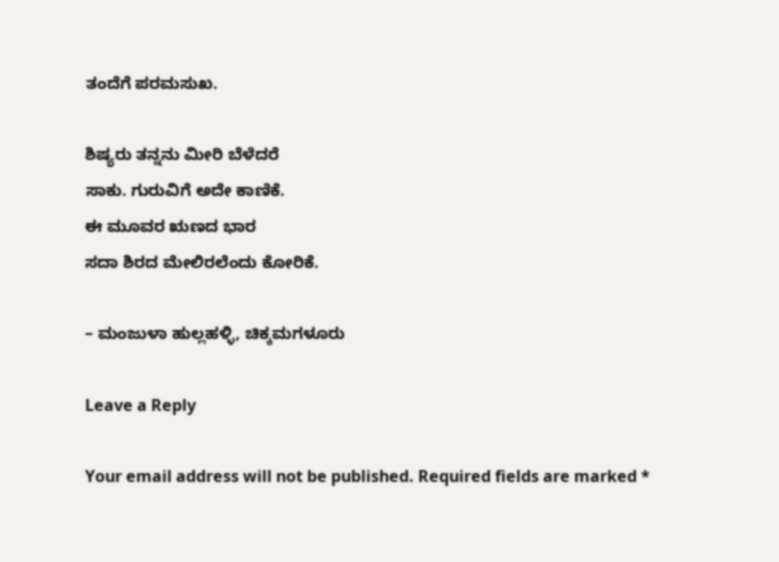ತಂದೆಗೆ ಪರಮಸುಖ.

ಶಿಷ್ಯರು ತನ್ನನು ಮೀರಿ ಬೆಳೆದರೆ
ಸಾಕು. ಗುರುವಿಗೆ ಅದೇ ಕಾಣಿಕೆ.
ಈ ಮೂವರ ಋಣದ ಭಾರ
ಸದಾ ಶಿರದ ಮೇಲಿರಲೆಂದು ಕೋರಿಕೆ.

– ಮಂಜುಳಾ ಹುಲ್ಲಹಳ್ಳಿ, ಚಿಕ್ಕಮಗಳೂರು

Leave a Reply

Your email address will not be published. Required fields are marked *